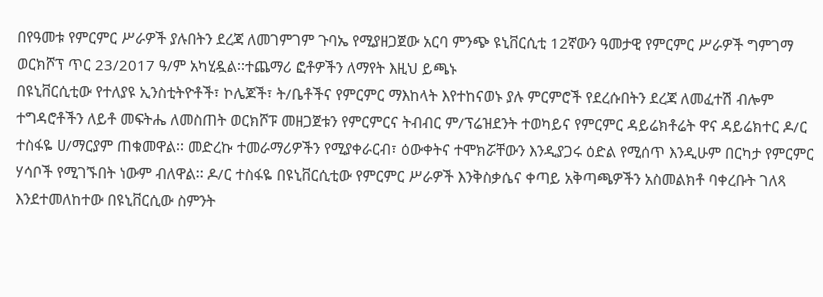በየዓመቱ የምርምር ሥራዎች ያሉበትን ደረጃ ለመገምገም ጉባኤ የሚያዘጋጀው አርባ ምንጭ ዩኒቨርሲቲ 12ኛውን ዓመታዊ የምርምር ሥራዎች ግምገማ ወርክሾፕ ጥር 23/2017 ዓ/ም አካሂዷል፡፡ተጨማሪ ፎቶዎችን ለማየት እዚህ ይጫኑ
በዩኒቨርሲቲው የተለያዩ ኢንስቲትዮቶች፣ ኮሌጆች፣ ት/ቤቶችና የምርምር ማእከላት እየተከናወኑ ያሉ ምርምሮች የደረሱበትን ደረጃ ለመፈተሽ ብሎም ተግዳሮቶችን ለይቶ መፍትሔ ለመስጠት ወርክሾፑ መዘጋጀቱን የምርምርና ትብብር ም/ፕሬዝደንት ተወካይና የምርምር ዳይሬክቶሬት ዋና ዳይሬክተር ዶ/ር ተስፋዬ ሀ/ማርያም ጠቁመዋል፡፡ መድረኩ ተመራማሪዎችን የሚያቀራርብ፣ ዕውቀትና ተሞክሯቸውን እንዲያጋሩ ዕድል የሚሰጥ እንዲሁም በርካታ የምርምር ሃሳቦች የሚገኙበት ነውም ብለዋል፡፡ ዶ/ር ተስፋዬ በዩኒቨርሲቲው የምርምር ሥራዎች እንቅስቃሴና ቀጣይ አቅጣጫዎችን አስመልክቶ ባቀረቡት ገለጻ እንደተመለከተው በዩኒቨርሲው ስምንት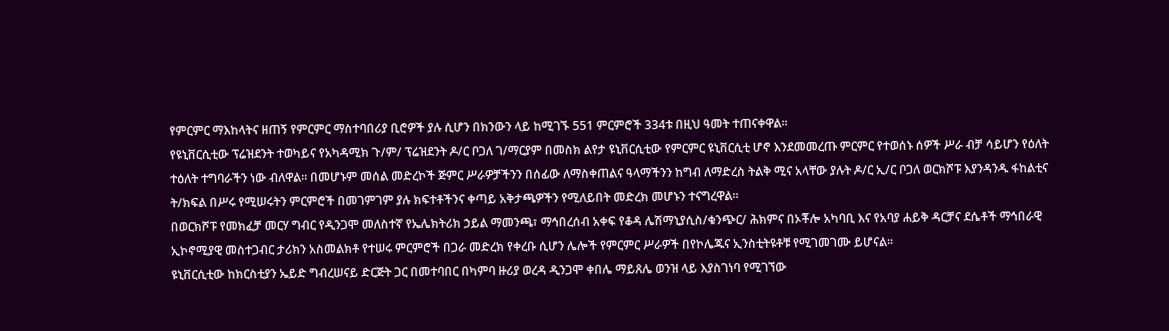የምርምር ማእከላትና ዘጠኝ የምርምር ማስተባበሪያ ቢሮዎች ያሉ ሲሆን በክንውን ላይ ከሚገኙ 551 ምርምሮች 334ቱ በዚህ ዓመት ተጠናቀዋል፡፡
የዩኒቨርሲቲው ፕሬዝደንት ተወካይና የአካዳሚክ ጉ/ም/ ፕሬዝደንት ዶ/ር ቦጋለ ገ/ማርያም በመስክ ልየታ ዩኒቨርሲቲው የምርምር ዩኒቨርሲቲ ሆኖ እንደመመረጡ ምርምር የተወሰኑ ሰዎች ሥራ ብቻ ሳይሆን የዕለት ተዕለት ተግባራችን ነው ብለዋል፡፡ በመሆኑም መሰል መድረኮች ጅምር ሥራዎቻችንን በሰፊው ለማስቀጠልና ዓላማችንን ከግብ ለማድረስ ትልቅ ሚና አላቸው ያሉት ዶ/ር ኢ/ር ቦጋለ ወርክሾፑ እያንዳንዱ ፋከልቲና ት/ክፍል በሥሩ የሚሠሩትን ምርምሮች በመገምገም ያሉ ክፍተቶችንና ቀጣይ አቅታጫዎችን የሚለይበት መድረክ መሆኑን ተናግረዋል፡፡
በወርክሾፑ የመክፈቻ መርሃ ግብር የዲንጋሞ መለስተኛ የኤሌክትሪክ ኃይል ማመንጫ፣ ማኅበረሰብ አቀፍ የቆዳ ሌሽማኒያሲስ/ቁንጭር/ ሕክምና በኦቾሎ አካባቢ እና የአባያ ሐይቅ ዳርቻና ደሴቶች ማኅበራዊ ኢኮኖሚያዊ መስተጋብር ታሪክን አስመልክቶ የተሠሩ ምርምሮች በጋራ መድረክ የቀረቡ ሲሆን ሌሎች የምርምር ሥራዎች በየኮሌጁና ኢንስቲትዩቶቹ የሚገመገሙ ይሆናል፡፡
ዩኒቨርሲቲው ከክርስቲያን ኤይድ ግብረሠናይ ድርጅት ጋር በመተባበር በካምባ ዙሪያ ወረዳ ዲንጋሞ ቀበሌ ማይጸሌ ወንዝ ላይ እያስገነባ የሚገኘው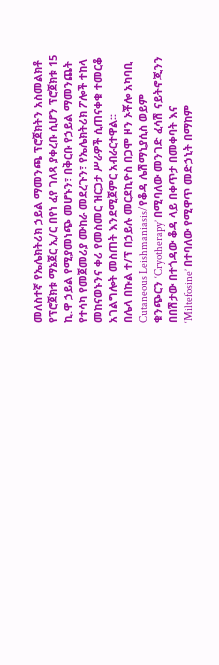መለስተኛ የኤሌክትሪክ ኃይል ማመንጫ ፕሮጀክትን አስመልክቶ የፕሮጀክቱ ማኔጀር ኢ/ር በየነ ፈየ ገለጻ ያቀረቡ ሲሆን ፕሮጀክቱ 15 ኪ.ዋ ኃይል የሚያመነጭ መሆኑን፣ በቅርቡ የኃይል ማመንጨት የተሳካ የመጀመሪያ ሙከራ መደረጉን፣ የኤሌክትሪክ ፖሎች ተከላ መከናወኑንና ቀሪ የመስመር ዝርጋታ ሥራዎች ሲጠናቀቁ ተመርቆ አገልግሎት መስጠት እንደሚጀምር አብራርተዋል፡፡
በሌላ በኩል ተ/ፕ በኃይሉ መርደኪዮስ በጋሞ ዞን ኦቾሎ አካባቢ Cutaneous Leishmaniasis/የቆዳ ሌሽማኒያሲስ ወይም ቁንጭርን ‘Cryotherapy’ በሚባለው መንገድ ፈሳሽ ናይትኖጂንን በበሽታው በተጎዳው ቆዳ ላይ በቀጥታ በመቀባት እና ‘Miltefosine’ በተባለው የሚዋጥ መድኃኒት በማከም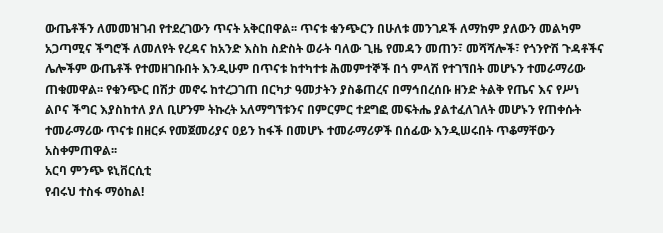ውጤቶችን ለመመዝገብ የተደረገውን ጥናት አቅርበዋል፡፡ ጥናቱ ቁንጭርን በሁለቱ መንገዶች ለማከም ያለውን መልካም አጋጣሚና ችግሮች ለመለየት የረዳና ከአንድ እስከ ስድስት ወራት ባለው ጊዜ የመዳን መጠን፣ መሻሻሎች፣ የጎንዮሽ ጉዳቶችና ሌሎችም ውጤቶች የተመዘገቡበት እንዲሁም በጥናቱ ከተካተቱ ሕመምተኞች በጎ ምላሽ የተገኘበት መሆኑን ተመራማሪው ጠቁመዋል፡፡ የቁንጭር በሽታ መኖሩ ከተረጋገጠ በርካታ ዓመታትን ያስቆጠረና በማኅበረሰቡ ዘንድ ትልቅ የጤና እና የሥነ ልቦና ችግር እያስከተለ ያለ ቢሆንም ትኩረት አለማግኘቱንና በምርምር ተደግፎ መፍትሔ ያልተፈለገለት መሆኑን የጠቀሱት ተመራማሪው ጥናቱ በዘርፉ የመጀመሪያና ዐይን ከፋች በመሆኑ ተመራማሪዎች በሰፊው እንዲሠሩበት ጥቆማቸውን አስቀምጠዋል፡፡
አርባ ምንጭ ዩኒቨርሲቲ
የብሩህ ተስፋ ማዕከል!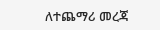ለተጨማሪ መረጃ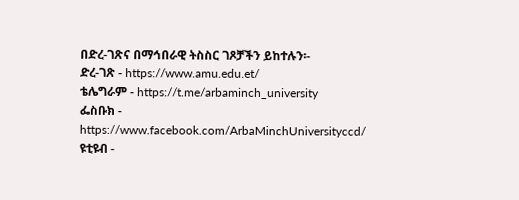በድረ-ገጽና በማኅበራዊ ትስስር ገጾቻችን ይከተሉን፡-
ድረ-ገጽ - https://www.amu.edu.et/
ቴሌግራም - https://t.me/arbaminch_university
ፌስቡክ - https://www.facebook.com/ArbaMinchUniversityccd/
ዩቲዩብ -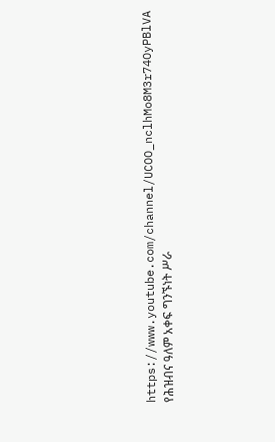https://www.youtube.com/channel/UCOO_nclhMo8M3r74OyPBlVA
የሕዝብና ዓለም አቀፍ ግንኙነት ሥራ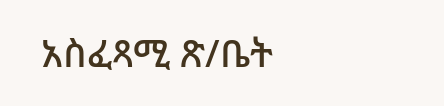አስፈጻሚ ጽ/ቤት